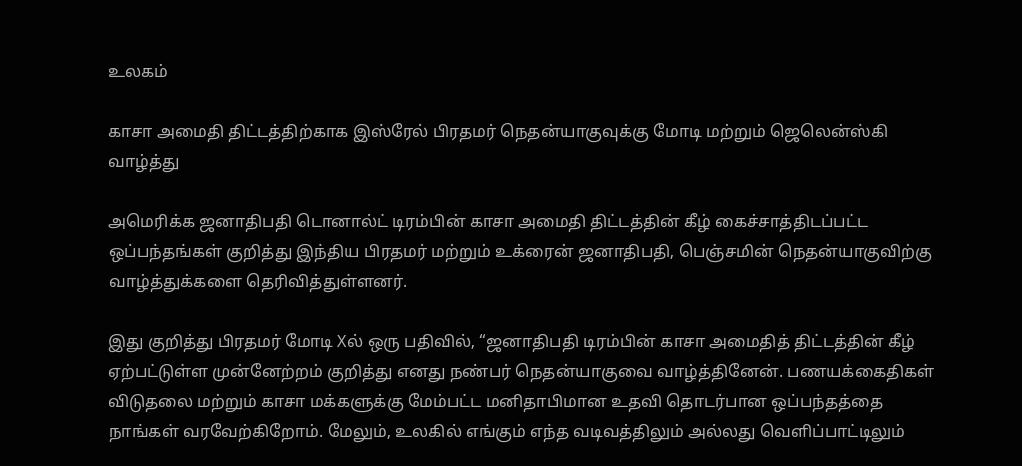உலகம்

காசா அமைதி திட்டத்திற்காக இஸ்ரேல் பிரதமர் நெதன்யாகுவுக்கு மோடி மற்றும் ஜெலென்ஸ்கி வாழ்த்து

அமெரிக்க ஜனாதிபதி டொனால்ட் டிரம்பின் காசா அமைதி திட்டத்தின் கீழ் கைச்சாத்திடப்பட்ட ஒப்பந்தங்கள் குறித்து இந்திய பிரதமர் மற்றும் உக்ரைன் ஜனாதிபதி, பெஞ்சமின் நெதன்யாகுவிற்கு வாழ்த்துக்களை தெரிவித்துள்ளனர்.

இது குறித்து பிரதமர் மோடி Xல் ஒரு பதிவில், “ஜனாதிபதி டிரம்பின் காசா அமைதித் திட்டத்தின் கீழ் ஏற்பட்டுள்ள முன்னேற்றம் குறித்து எனது நண்பர் நெதன்யாகுவை வாழ்த்தினேன். பணயக்கைதிகள் விடுதலை மற்றும் காசா மக்களுக்கு மேம்பட்ட மனிதாபிமான உதவி தொடர்பான ஒப்பந்தத்தை நாங்கள் வரவேற்கிறோம். மேலும், உலகில் எங்கும் எந்த வடிவத்திலும் அல்லது வெளிப்பாட்டிலும்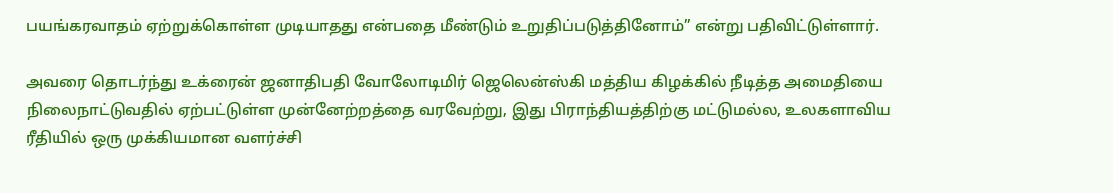பயங்கரவாதம் ஏற்றுக்கொள்ள முடியாதது என்பதை மீண்டும் உறுதிப்படுத்தினோம்” என்று பதிவிட்டுள்ளார்.

அவரை தொடர்ந்து உக்ரைன் ஜனாதிபதி வோலோடிமிர் ஜெலென்ஸ்கி மத்திய கிழக்கில் நீடித்த அமைதியை நிலைநாட்டுவதில் ஏற்பட்டுள்ள முன்னேற்றத்தை வரவேற்று, இது பிராந்தியத்திற்கு மட்டுமல்ல, உலகளாவிய ரீதியில் ஒரு முக்கியமான வளர்ச்சி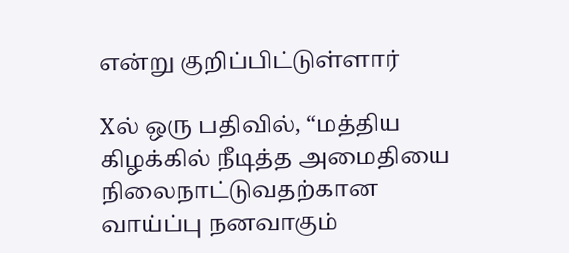என்று குறிப்பிட்டுள்ளார்

Xல் ஒரு பதிவில், “மத்திய கிழக்கில் நீடித்த அமைதியை நிலைநாட்டுவதற்கான வாய்ப்பு நனவாகும்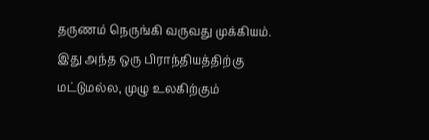தருணம் நெருங்கி வருவது முக்கியம். இது அந்த ஒரு பிராந்தியத்திற்கு மட்டுமல்ல, முழு உலகிற்கும்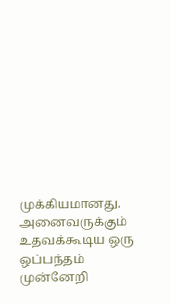முக்கியமானது. அனைவருக்கும் உதவக்கூடிய ஒரு ஒப்பந்தம் முன்னேறி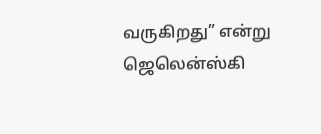வருகிறது” என்று ஜெலென்ஸ்கி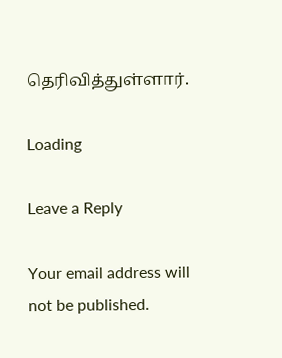தெரிவித்துள்ளார்.

Loading

Leave a Reply

Your email address will not be published.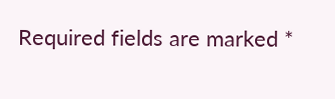Required fields are marked *